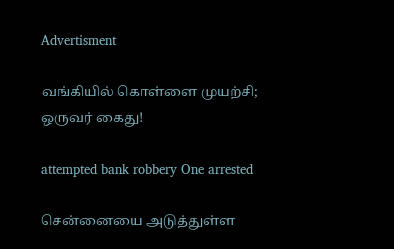Advertisment

வங்கியில் கொள்ளை முயற்சி; ஒருவர் கைது!

attempted bank robbery One arrested

சென்னையை அடுத்துள்ள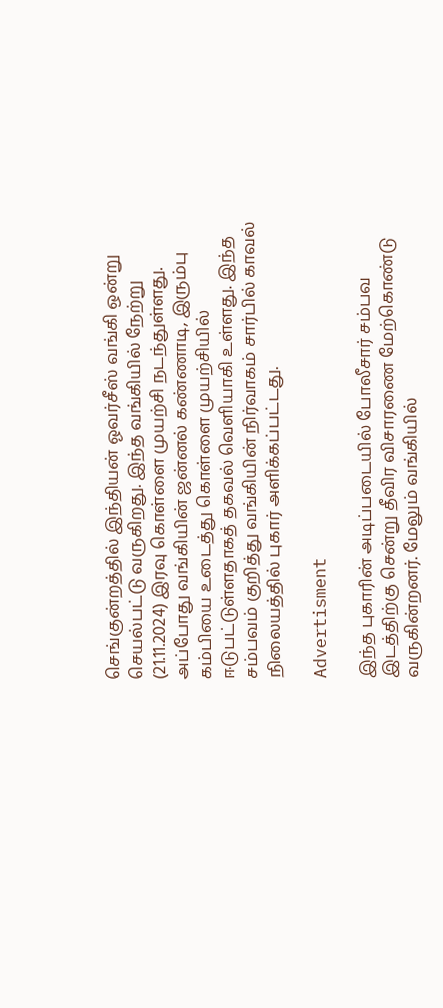செங்குன்றத்தில் இந்தியன் ஓவர்சீஸ் வங்கி ஒன்று செயல்பட்டு வருகிறது. இந்த வங்கியில் நேற்று (21.11.2024) இரவு கொள்ளை முயற்சி நடந்துள்ளது. அப்போது வங்கியின் ஜன்னல் கண்ணாடி, இரும்பு கம்பியை உடைத்து கொள்ளை முயற்சியில் ஈடுபட்டுள்ளதாகத் தகவல் வெளியாகி உள்ளது. இந்த சம்பவம் குறித்து வங்கியின் நிர்வாகம் சார்பில் காவல் நிலையத்தில் புகார் அளிக்கப்பட்டது.

Advertisment

இந்த புகாரின் அடிப்படையில் போலீசார் சம்பவ இடத்திற்கு சென்று தீவிர விசாரணை மேற்கொண்டு வருகின்றனர். மேலும் வங்கியில்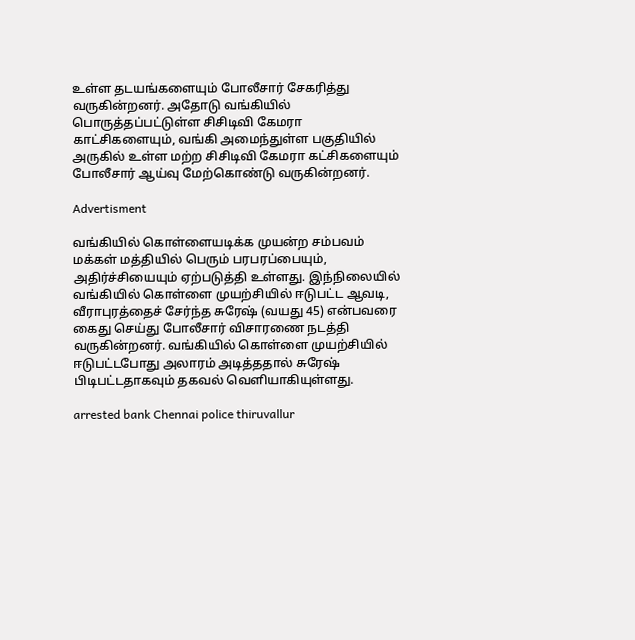உள்ள தடயங்களையும் போலீசார் சேகரித்து வருகின்றனர். அதோடு வங்கியில் பொருத்தப்பட்டுள்ள சிசிடிவி கேமரா காட்சிகளையும், வங்கி அமைந்துள்ள பகுதியில் அருகில் உள்ள மற்ற சிசிடிவி கேமரா கட்சிகளையும் போலீசார் ஆய்வு மேற்கொண்டு வருகின்றனர்.

Advertisment

வங்கியில் கொள்ளையடிக்க முயன்ற சம்பவம் மக்கள் மத்தியில் பெரும் பரபரப்பையும், அதிர்ச்சியையும் ஏற்படுத்தி உள்ளது. இந்நிலையில் வங்கியில் கொள்ளை முயற்சியில் ஈடுபட்ட ஆவடி, வீராபுரத்தைச் சேர்ந்த சுரேஷ் (வயது 45) என்பவரை கைது செய்து போலீசார் விசாரணை நடத்தி வருகின்றனர். வங்கியில் கொள்ளை முயற்சியில் ஈடுபட்டபோது அலாரம் அடித்ததால் சுரேஷ் பிடிபட்டதாகவும் தகவல் வெளியாகியுள்ளது.

arrested bank Chennai police thiruvallur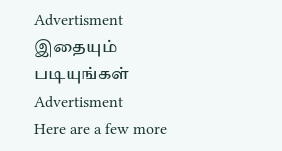Advertisment
இதையும் படியுங்கள்
Advertisment
Here are a few more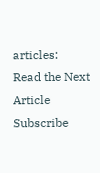articles:
Read the Next Article
Subscribe